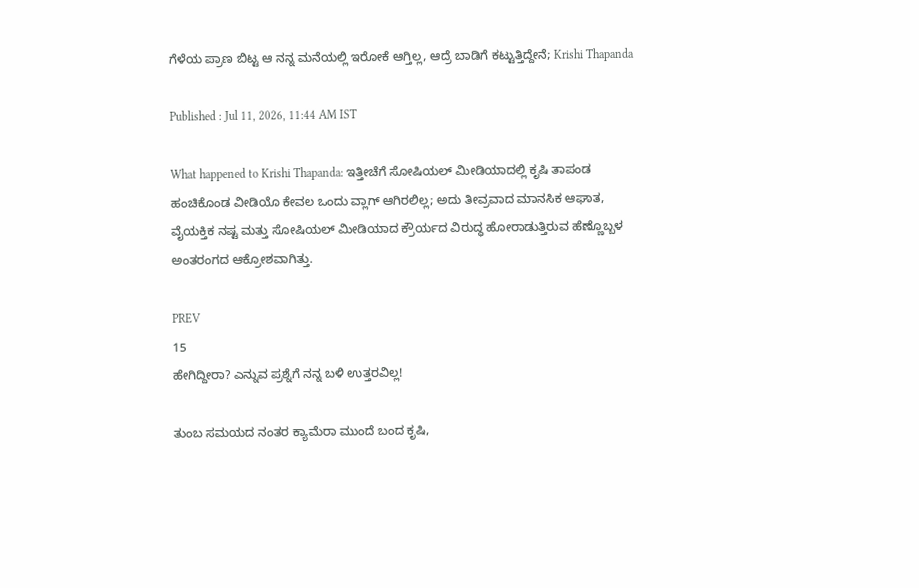ಗೆಳೆಯ ಪ್ರಾಣ ಬಿಟ್ಟ ಆ ನನ್ನ ಮನೆಯಲ್ಲಿ ಇರೋಕೆ ಆಗ್ತಿಲ್ಲ, ಆದ್ರೆ ಬಾಡಿಗೆ ಕಟ್ಟುತ್ತಿದ್ದೇನೆ; Krishi Thapanda

Published : Jul 11, 2026, 11:44 AM IST

What happened to Krishi Thapanda: ಇತ್ತೀಚೆಗೆ ಸೋಷಿಯಲ್ ಮೀಡಿಯಾದಲ್ಲಿ ಕೃಷಿ ತಾಪಂಡ ಹಂಚಿಕೊಂಡ ವೀಡಿಯೊ ಕೇವಲ ಒಂದು ವ್ಲಾಗ್ ಆಗಿರಲಿಲ್ಲ; ಅದು ತೀವ್ರವಾದ ಮಾನಸಿಕ ಆಘಾತ, ವೈಯಕ್ತಿಕ ನಷ್ಟ ಮತ್ತು ಸೋಷಿಯಲ್ ಮೀಡಿಯಾದ ಕ್ರೌರ್ಯದ ವಿರುದ್ಧ ಹೋರಾಡುತ್ತಿರುವ ಹೆಣ್ಣೊಬ್ಬಳ ಅಂತರಂಗದ ಆಕ್ರೋಶವಾಗಿತ್ತು.

PREV
15
ಹೇಗಿದ್ದೀರಾ? ಎನ್ನುವ ಪ್ರಶ್ನೆಗೆ ನನ್ನ ಬಳಿ ಉತ್ತರವಿಲ್ಲ!

ತುಂಬ ಸಮಯದ ನಂತರ ಕ್ಯಾಮೆರಾ ಮುಂದೆ ಬಂದ ಕೃಷಿ,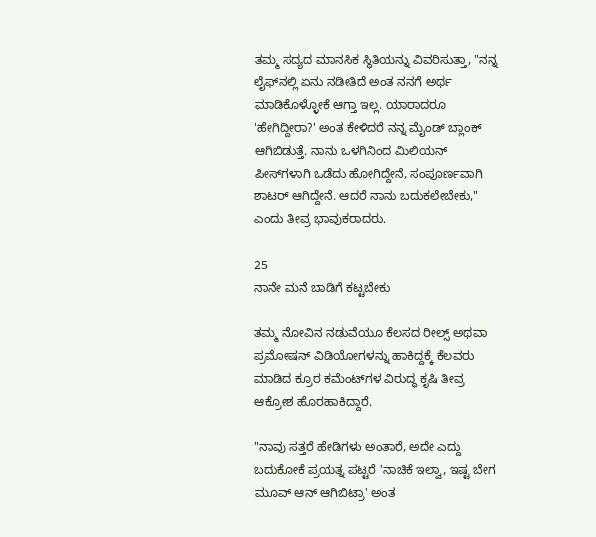ತಮ್ಮ ಸದ್ಯದ ಮಾನಸಿಕ ಸ್ಥಿತಿಯನ್ನು ವಿವರಿಸುತ್ತಾ, "ನನ್ನ ಲೈಫ್‌ನಲ್ಲಿ ಏನು ನಡೀತಿದೆ ಅಂತ ನನಗೆ ಅರ್ಥ ಮಾಡಿಕೊಳ್ಳೋಕೆ ಆಗ್ತಾ ಇಲ್ಲ. ಯಾರಾದರೂ 'ಹೇಗಿದ್ದೀರಾ?' ಅಂತ ಕೇಳಿದರೆ ನನ್ನ ಮೈಂಡ್ ಬ್ಲಾಂಕ್ ಆಗಿಬಿಡುತ್ತೆ. ನಾನು ಒಳಗಿನಿಂದ ಮಿಲಿಯನ್ ಪೀಸ್‌ಗಳಾಗಿ ಒಡೆದು ಹೋಗಿದ್ದೇನೆ, ಸಂಪೂರ್ಣವಾಗಿ ಶಾಟರ್ ಆಗಿದ್ದೇನೆ. ಆದರೆ ನಾನು ಬದುಕಲೇಬೇಕು," ಎಂದು ತೀವ್ರ ಭಾವುಕರಾದರು.

25
ನಾನೇ ಮನೆ ಬಾಡಿಗೆ ಕಟ್ಟಬೇಕು

ತಮ್ಮ ನೋವಿನ ನಡುವೆಯೂ ಕೆಲಸದ ರೀಲ್ಸ್ ಅಥವಾ ಪ್ರಮೋಷನ್ ವಿಡಿಯೋಗಳನ್ನು ಹಾಕಿದ್ದಕ್ಕೆ ಕೆಲವರು ಮಾಡಿದ ಕ್ರೂರ ಕಮೆಂಟ್‌ಗಳ ವಿರುದ್ಧ ಕೃಷಿ ತೀವ್ರ ಆಕ್ರೋಶ ಹೊರಹಾಕಿದ್ದಾರೆ.

"ನಾವು ಸತ್ತರೆ ಹೇಡಿಗಳು ಅಂತಾರೆ, ಅದೇ ಎದ್ದು ಬದುಕೋಕೆ ಪ್ರಯತ್ನ ಪಟ್ಟರೆ 'ನಾಚಿಕೆ ಇಲ್ವಾ, ಇಷ್ಟ ಬೇಗ ಮೂವ್ ಆನ್ ಆಗಿಬಿಟ್ರಾ' ಅಂತ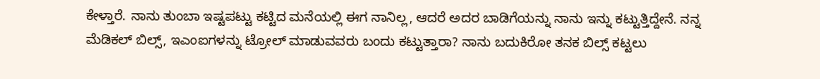ಕೇಳ್ತಾರೆ. ನಾನು ತುಂಬಾ ಇಷ್ಟಪಟ್ಟು ಕಟ್ಟಿದ ಮನೆಯಲ್ಲಿ ಈಗ ನಾನಿಲ್ಲ, ಆದರೆ ಅದರ ಬಾಡಿಗೆಯನ್ನು ನಾನು ಇನ್ನು ಕಟ್ಟುತ್ತಿದ್ದೇನೆ. ನನ್ನ ಮೆಡಿಕಲ್ ಬಿಲ್ಸ್, ಇಎಂಐಗಳನ್ನು ಟ್ರೋಲ್ ಮಾಡುವವರು ಬಂದು ಕಟ್ಟುತ್ತಾರಾ? ನಾನು ಬದುಕಿರೋ ತನಕ ಬಿಲ್ಸ್ ಕಟ್ಟಲು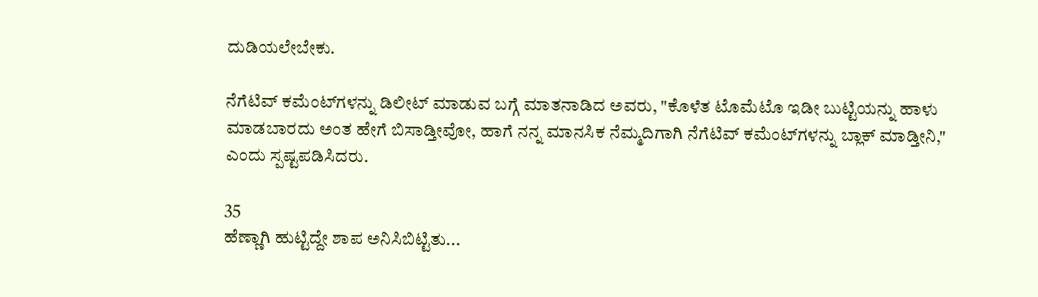ದುಡಿಯಲೇಬೇಕು.

ನೆಗೆಟಿವ್ ಕಮೆಂಟ್‌ಗಳನ್ನು ಡಿಲೀಟ್ ಮಾಡುವ ಬಗ್ಗೆ ಮಾತನಾಡಿದ ಅವರು, "ಕೊಳೆತ ಟೊಮೆಟೊ ಇಡೀ ಬುಟ್ಟಿಯನ್ನು ಹಾಳು ಮಾಡಬಾರದು ಅಂತ ಹೇಗೆ ಬಿಸಾಡ್ತೀವೋ, ಹಾಗೆ ನನ್ನ ಮಾನಸಿಕ ನೆಮ್ಮದಿಗಾಗಿ ನೆಗೆಟಿವ್ ಕಮೆಂಟ್‌ಗಳನ್ನು ಬ್ಲಾಕ್ ಮಾಡ್ತೀನಿ," ಎಂದು ಸ್ಪಷ್ಟಪಡಿಸಿದರು.

35
ಹೆಣ್ಣಾಗಿ ಹುಟ್ಟಿದ್ದೇ ಶಾಪ ಅನಿಸಿಬಿಟ್ಟಿತು...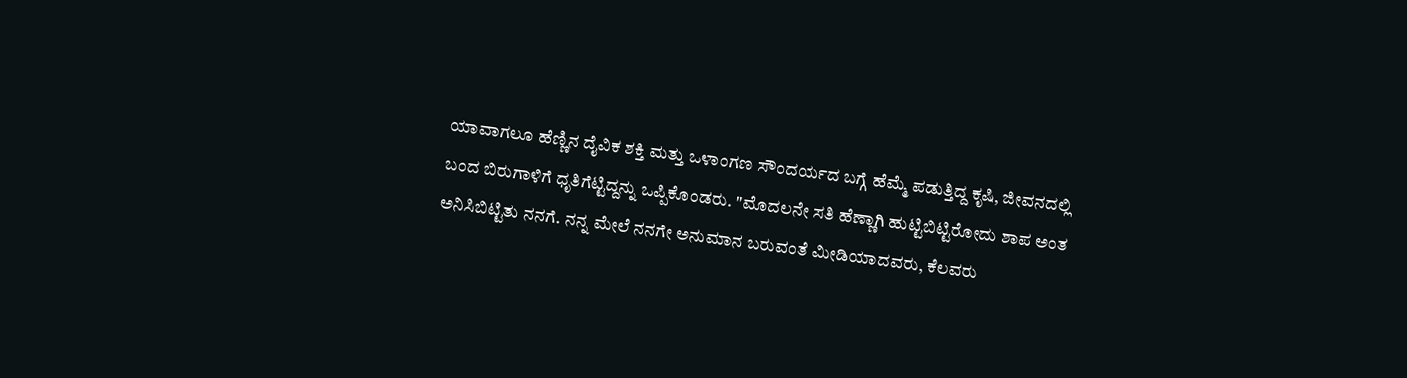ಯಾವಾಗಲೂ ಹೆಣ್ಣಿನ ದೈವಿಕ ಶಕ್ತಿ ಮತ್ತು ಒಳಾಂಗಣ ಸೌಂದರ್ಯದ ಬಗ್ಗೆ ಹೆಮ್ಮೆ ಪಡುತ್ತಿದ್ದ ಕೃಷಿ, ಜೀವನದಲ್ಲಿ ಬಂದ ಬಿರುಗಾಳಿಗೆ ಧೃತಿಗೆಟ್ಟಿದ್ದನ್ನು ಒಪ್ಪಿಕೊಂಡರು. "ಮೊದಲನೇ ಸತಿ ಹೆಣ್ಣಾಗಿ ಹುಟ್ಟಿಬಿಟ್ಟಿರೋದು ಶಾಪ ಅಂತ ಅನಿಸಿಬಿಟ್ಟಿತು ನನಗೆ. ನನ್ನ ಮೇಲೆ ನನಗೇ ಅನುಮಾನ ಬರುವಂತೆ ಮೀಡಿಯಾದವರು, ಕೆಲವರು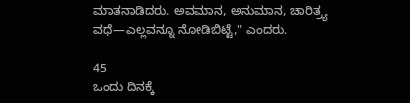ಮಾತನಾಡಿದರು. ಅವಮಾನ, ಅನುಮಾನ, ಚಾರಿತ್ರ್ಯ ವಧೆ—ಎಲ್ಲವನ್ನೂ ನೋಡಿಬಿಟ್ಟೆ," ಎಂದರು.

45
ಒಂದು ದಿನಕ್ಕೆ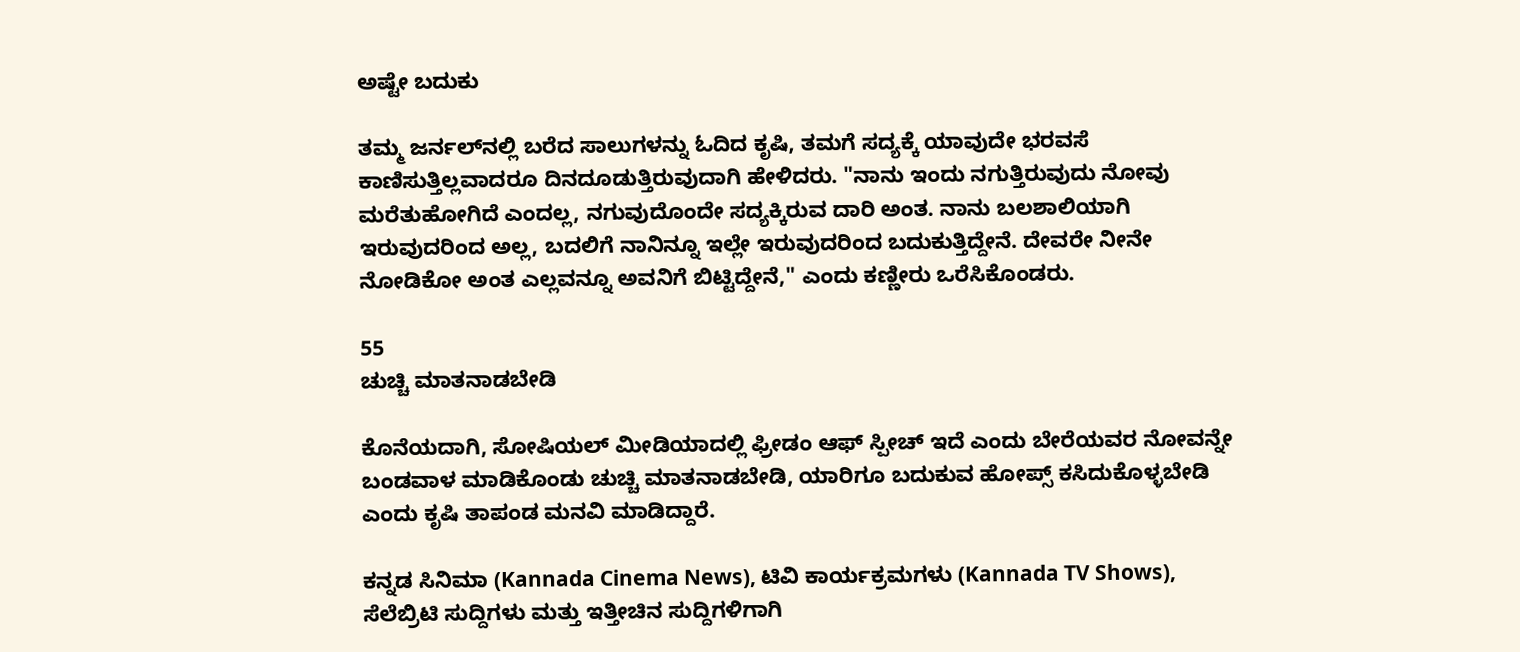ಅಷ್ಟೇ ಬದುಕು

ತಮ್ಮ ಜರ್ನಲ್‌ನಲ್ಲಿ ಬರೆದ ಸಾಲುಗಳನ್ನು ಓದಿದ ಕೃಷಿ, ತಮಗೆ ಸದ್ಯಕ್ಕೆ ಯಾವುದೇ ಭರವಸೆ ಕಾಣಿಸುತ್ತಿಲ್ಲವಾದರೂ ದಿನದೂಡುತ್ತಿರುವುದಾಗಿ ಹೇಳಿದರು. "ನಾನು ಇಂದು ನಗುತ್ತಿರುವುದು ನೋವು ಮರೆತುಹೋಗಿದೆ ಎಂದಲ್ಲ, ನಗುವುದೊಂದೇ ಸದ್ಯಕ್ಕಿರುವ ದಾರಿ ಅಂತ. ನಾನು ಬಲಶಾಲಿಯಾಗಿ ಇರುವುದರಿಂದ ಅಲ್ಲ, ಬದಲಿಗೆ ನಾನಿನ್ನೂ ಇಲ್ಲೇ ಇರುವುದರಿಂದ ಬದುಕುತ್ತಿದ್ದೇನೆ. ದೇವರೇ ನೀನೇ ನೋಡಿಕೋ ಅಂತ ಎಲ್ಲವನ್ನೂ ಅವನಿಗೆ ಬಿಟ್ಟಿದ್ದೇನೆ," ಎಂದು ಕಣ್ಣೀರು ಒರೆಸಿಕೊಂಡರು.

55
ಚುಚ್ಚಿ ಮಾತನಾಡಬೇಡಿ

ಕೊನೆಯದಾಗಿ, ಸೋಷಿಯಲ್ ಮೀಡಿಯಾದಲ್ಲಿ ಫ್ರೀಡಂ ಆಫ್ ಸ್ಪೀಚ್ ಇದೆ ಎಂದು ಬೇರೆಯವರ ನೋವನ್ನೇ ಬಂಡವಾಳ ಮಾಡಿಕೊಂಡು ಚುಚ್ಚಿ ಮಾತನಾಡಬೇಡಿ, ಯಾರಿಗೂ ಬದುಕುವ ಹೋಪ್ಸ್ ಕಸಿದುಕೊಳ್ಳಬೇಡಿ ಎಂದು ಕೃಷಿ ತಾಪಂಡ ಮನವಿ ಮಾಡಿದ್ದಾರೆ.

ಕನ್ನಡ ಸಿನಿಮಾ (Kannada Cinema News), ಟಿವಿ ಕಾರ್ಯಕ್ರಮಗಳು (Kannada TV Shows), ಸೆಲೆಬ್ರಿಟಿ ಸುದ್ದಿಗಳು ಮತ್ತು ಇತ್ತೀಚಿನ ಸುದ್ದಿಗಳಿಗಾಗಿ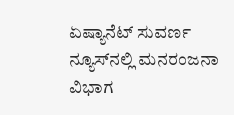ಏಷ್ಯಾನೆಟ್ ಸುವರ್ಣ ನ್ಯೂಸ್‌ನಲ್ಲಿ ಮನರಂಜನಾ ವಿಭಾಗ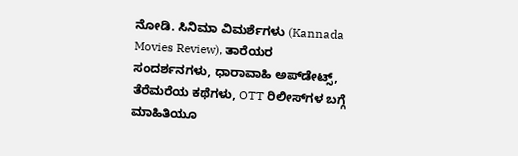ನೋಡಿ. ಸಿನಿಮಾ ವಿಮರ್ಶೆಗಳು (Kannada Movies Review), ತಾರೆಯರ ಸಂದರ್ಶನಗಳು, ಧಾರಾವಾಹಿ ಅಪ್‌ಡೇಟ್ಸ್‌, ತೆರೆಮರೆಯ ಕಥೆಗಳು, OTT ರಿಲೀಸ್‌ಗಳ ಬಗ್ಗೆ ಮಾಹಿತಿಯೂ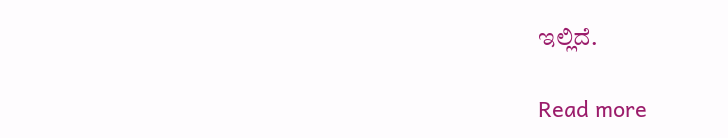ಇಲ್ಲಿದೆ.

Read more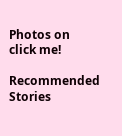Photos on
click me!

Recommended Stories